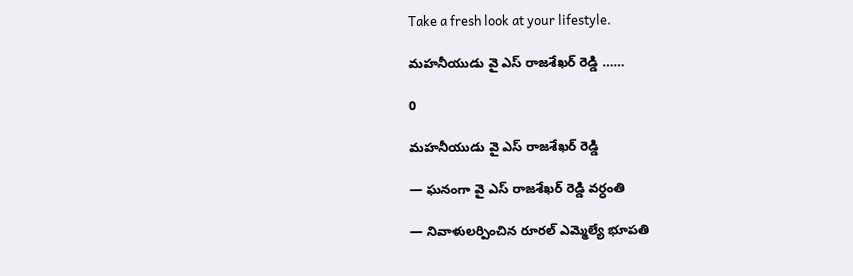Take a fresh look at your lifestyle.

మహనీయుడు వై ఎస్ రాజశేఖర్ రెడ్డి ……

0

మహనీయుడు వై ఎస్ రాజశేఖర్ రెడ్డి

— ఘనంగా వై ఎస్ రాజశేఖర్ రెడ్డి వర్ధంతి

— నివాళులర్పించిన రూరల్ ఎమ్మెల్యే భూపతి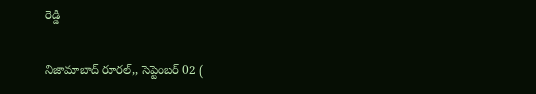రెడ్డి

నిజామాబాద్ రూరల్,, సెప్టెంబర్ 02 (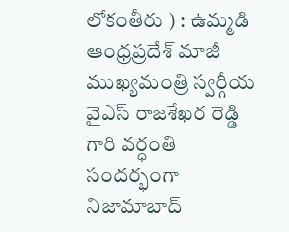లోకంతీరు ) : ఉమ్మడి ఆంధ్రప్రదేశ్ మాజీ ముఖ్యమంత్రి స్వర్గీయ వైఎస్ రాజశేఖర రెడ్డి గారి వర్ధంతి సందర్భంగా నిజామాబాద్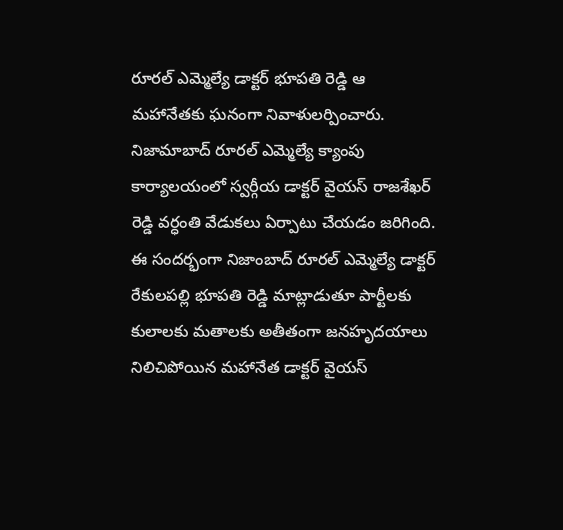రూరల్ ఎమ్మెల్యే డాక్టర్ భూపతి రెడ్డి ఆ మహానేతకు ఘనంగా నివాళులర్పించారు. నిజామాబాద్ రూరల్ ఎమ్మెల్యే క్యాంపు కార్యాలయంలో స్వర్గీయ డాక్టర్ వైయస్ రాజశేఖర్ రెడ్డి వర్ధంతి వేడుకలు ఏర్పాటు చేయడం జరిగింది. ఈ సందర్భంగా నిజాంబాద్ రూరల్ ఎమ్మెల్యే డాక్టర్ రేకులపల్లి భూపతి రెడ్డి మాట్లాడుతూ పార్టీలకు కులాలకు మతాలకు అతీతంగా జనహృదయాలు నిలిచిపోయిన మహానేత డాక్టర్ వైయస్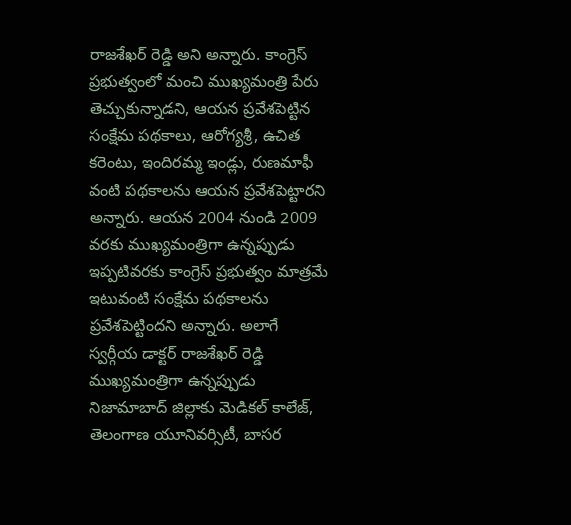రాజశేఖర్ రెడ్డి అని అన్నారు. కాంగ్రెస్ ప్రభుత్వంలో మంచి ముఖ్యమంత్రి పేరు తెచ్చుకున్నాడని, ఆయన ప్రవేశపెట్టిన సంక్షేమ పథకాలు, ఆరోగ్యశ్రీ, ఉచిత కరెంటు, ఇందిరమ్మ ఇండ్లు, రుణమాఫీ వంటి పథకాలను ఆయన ప్రవేశపెట్టారని అన్నారు. ఆయన 2004 నుండి 2009 వరకు ముఖ్యమంత్రిగా ఉన్నప్పుడు ఇప్పటివరకు కాంగ్రెస్ ప్రభుత్వం మాత్రమే ఇటువంటి సంక్షేమ పథకాలను ప్రవేశపెట్టిందని అన్నారు. అలాగే స్వర్గీయ డాక్టర్ రాజశేఖర్ రెడ్డి ముఖ్యమంత్రిగా ఉన్నప్పుడు నిజామాబాద్ జిల్లాకు మెడికల్ కాలేజ్, తెలంగాణ యూనివర్సిటీ, బాసర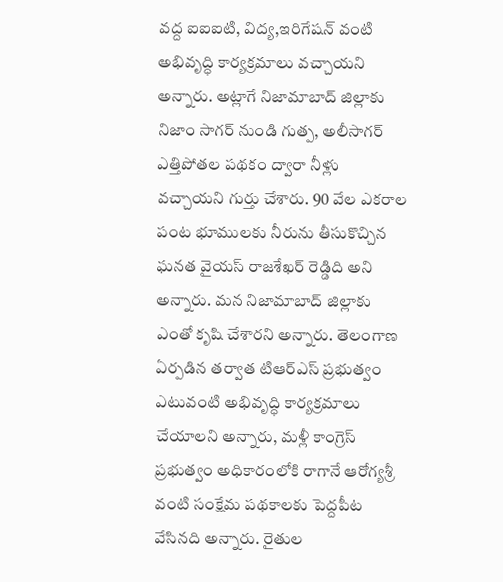వద్ద ఐఐఐటి, విద్య,ఇరిగేషన్ వంటి అభివృద్ధి కార్యక్రమాలు వచ్చాయని అన్నారు. అట్లాగే నిజామాబాద్ జిల్లాకు నిజాం సాగర్ నుండి గుత్ప, అలీసాగర్ ఎత్తిపోతల పథకం ద్వారా నీళ్లు వచ్చాయని గుర్తు చేశారు. 90 వేల ఎకరాల పంట భూములకు నీరును తీసుకొచ్చిన ఘనత వైయస్ రాజశేఖర్ రెడ్డిది అని అన్నారు. మన నిజామాబాద్ జిల్లాకు ఎంతో కృషి చేశారని అన్నారు. తెలంగాణ ఏర్పడిన తర్వాత టిఆర్ఎస్ ప్రభుత్వం ఎటువంటి అభివృద్ధి కార్యక్రమాలు చేయాలని అన్నారు, మళ్లీ కాంగ్రెస్ ప్రభుత్వం అధికారంలోకి రాగానే ఆరోగ్యశ్రీ వంటి సంక్షేమ పథకాలకు పెద్దపీట వేసినది అన్నారు. రైతుల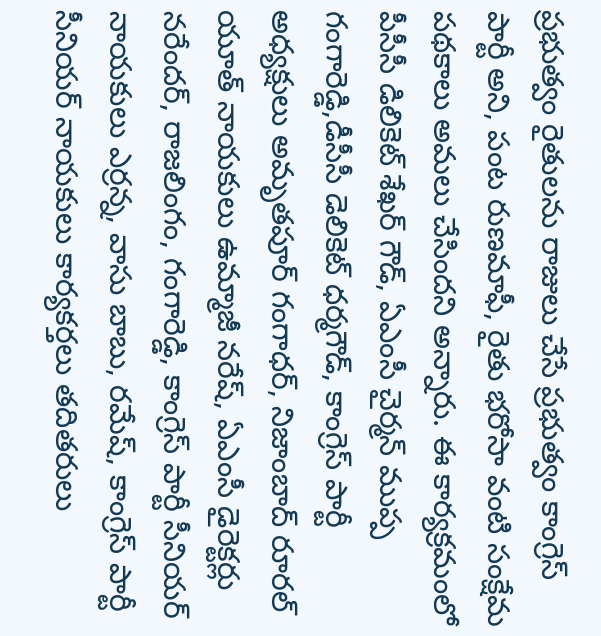ప్రభుత్వం రైతులను రాజులు చేసే ప్రభుత్వం కాంగ్రెస్ పార్టీ అని, పంట రుణమాఫీ, రైతు భరోసా వంటి సంక్షేమ పథకాలు అమలు చేసిందని అన్నారు. ఈ కార్యక్రమంలో పీసీసీ డిలికెట్ శేఖర్ గౌడ్, ఏఎంసీ చైర్మన్ ముప్ప గంగారెడ్డి,డీసీసీ డెలికెట్ ధర్మగౌడ్, కాంగ్రెస్ పార్టీ అధ్యక్షులు అమృతపూర్ గంగాధర్, నిజాంబాద్ రూరల్ యూత్ నాయకులు ఉమ్మాజీ నరేష్, ఏఎంసీ డైరెక్టర్లు నరేందర్, రాజలింగం, గంగారెడ్డి, కాంగ్రెస్ పార్టీ సీనియర్ నాయకులు ఎర్రన్న, వాసు బాబు, రమేష్, కాంగ్రెస్ పార్టీ సీనియర్ నాయకులు కార్యకర్తలు తదితరులు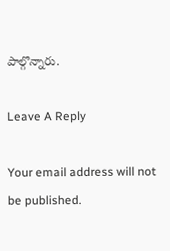పాల్గొన్నారు.

Leave A Reply

Your email address will not be published.